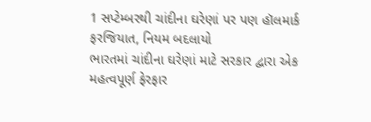1 સપ્ટેમ્બરથી ચાંદીના ઘરેણાં પર પણ હૉલમાર્ક ફરજિયાત, નિયમ બદલાયો
ભારતમાં ચાંદીના ઘરેણાં માટે સરકાર દ્વારા એક મહત્વપૂર્ણ ફેરફાર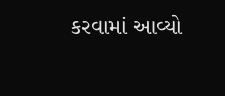કરવામાં આવ્યો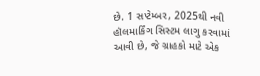છે. 1 સપ્ટેમ્બર, 2025થી નવી હૉલમાર્કિંગ સિસ્ટમ લાગુ કરવામાં આવી છે, જે ગ્રાહકો માટે એક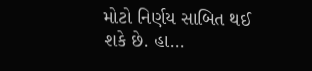મોટો નિર્ણય સાબિત થઈ શકે છે. હા...